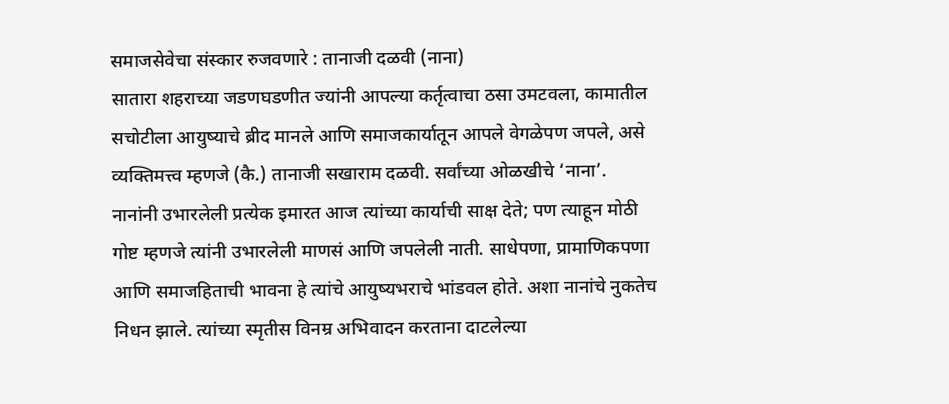समाजसेवेचा संस्कार रुजवणारे : तानाजी दळवी (नाना)
सातारा शहराच्या जडणघडणीत ज्यांनी आपल्या कर्तृत्वाचा ठसा उमटवला, कामातील सचोटीला आयुष्याचे ब्रीद मानले आणि समाजकार्यातून आपले वेगळेपण जपले, असे व्यक्तिमत्त्व म्हणजे (कै.) तानाजी सखाराम दळवी. सर्वांच्या ओळखीचे ‘नाना’.
नानांनी उभारलेली प्रत्येक इमारत आज त्यांच्या कार्याची साक्ष देते; पण त्याहून मोठी गोष्ट म्हणजे त्यांनी उभारलेली माणसं आणि जपलेली नाती. साधेपणा, प्रामाणिकपणा आणि समाजहिताची भावना हे त्यांचे आयुष्यभराचे भांडवल होते. अशा नानांचे नुकतेच निधन झाले. त्यांच्या स्मृतीस विनम्र अभिवादन करताना दाटलेल्या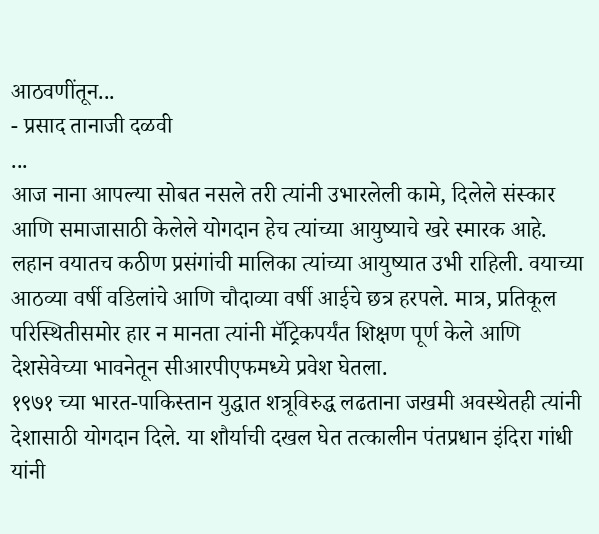आठवणींतून...
- प्रसाद तानाजी दळवी
...
आज नाना आपल्या सोबत नसले तरी त्यांनी उभारलेली कामे, दिलेले संस्कार आणि समाजासाठी केलेले योगदान हेच त्यांच्या आयुष्याचे खरे स्मारक आहे.
लहान वयातच कठीण प्रसंगांची मालिका त्यांच्या आयुष्यात उभी राहिली. वयाच्या आठव्या वर्षी वडिलांचे आणि चौदाव्या वर्षी आईचे छत्र हरपले. मात्र, प्रतिकूल परिस्थितीसमोर हार न मानता त्यांनी मॅट्रिकपर्यंत शिक्षण पूर्ण केले आणि देशसेवेच्या भावनेतून सीआरपीएफमध्ये प्रवेश घेतला.
१९७१ च्या भारत-पाकिस्तान युद्धात शत्रूविरुद्ध लढताना जखमी अवस्थेतही त्यांनी देशासाठी योगदान दिले. या शौर्याची दखल घेत तत्कालीन पंतप्रधान इंदिरा गांधी यांनी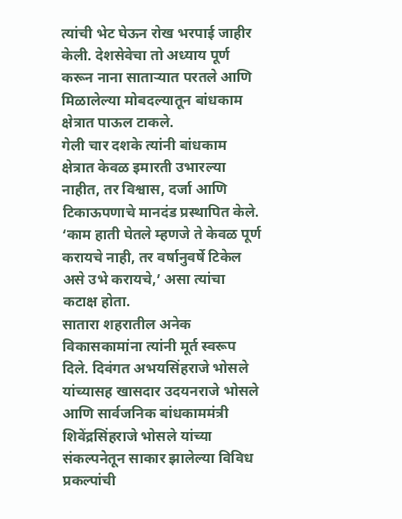त्यांची भेट घेऊन रोख भरपाई जाहीर केली. देशसेवेचा तो अध्याय पूर्ण करून नाना साताऱ्यात परतले आणि मिळालेल्या मोबदल्यातून बांधकाम क्षेत्रात पाऊल टाकले.
गेली चार दशके त्यांनी बांधकाम क्षेत्रात केवळ इमारती उभारल्या नाहीत, तर विश्वास, दर्जा आणि टिकाऊपणाचे मानदंड प्रस्थापित केले. ‘काम हाती घेतले म्हणजे ते केवळ पूर्ण करायचे नाही, तर वर्षानुवर्षे टिकेल असे उभे करायचे,’ असा त्यांचा कटाक्ष होता.
सातारा शहरातील अनेक विकासकामांना त्यांनी मूर्त स्वरूप दिले. दिवंगत अभयसिंहराजे भोसले यांच्यासह खासदार उदयनराजे भोसले आणि सार्वजनिक बांधकाममंत्री शिवेंद्रसिंहराजे भोसले यांच्या संकल्पनेतून साकार झालेल्या विविध प्रकल्पांची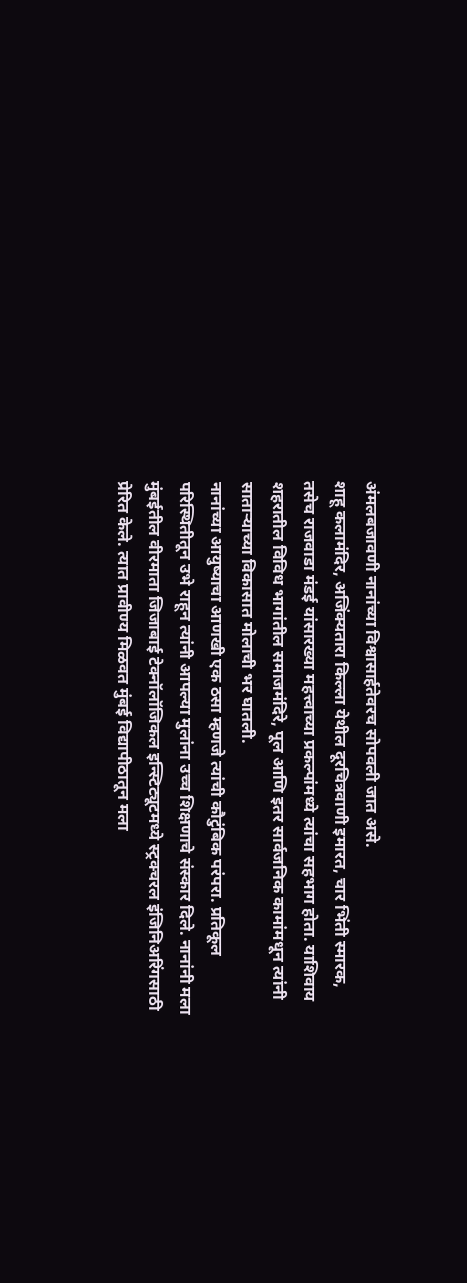अंमलबजावणी नानांच्या विश्वासार्हतेवरच सोपवली जात असे.
शाहू कलामंदिर, अजिंक्यतारा किल्ला येथील दूरचित्रवाणी इमारत, चार भिंती स्मारक, तसेच राजवाडा मंडई यांसारख्या महत्त्वाच्या प्रकल्पांमध्ये त्यांचा सहभाग होता. याशिवाय शहरातील विविध भागांतील समाजमंदिरे, पूल आणि इतर सार्वजनिक कामांमधून त्यांनी साताऱ्याच्या विकासात मोलाची भर घातली.
नानांच्या आयुष्याचा आणखी एक ठसा म्हणजे त्यांची कौटुंबिक परंपरा. प्रतिकूल परिस्थितीतून उभे राहून त्यांनी आपल्या मुलांना उच्च शिक्षणाचे संस्कार दिले. नानांनी मला मुंबईतील वीरमाता जिजाबाई टेक्नॉलॉजिकल इन्स्टिट्यूटमध्ये स्ट्रक्चरल इंजिनिअरिंगसाठी प्रेरित केले. त्यात प्रावीण्य मिळवत मुंबई विद्यापीठातून मला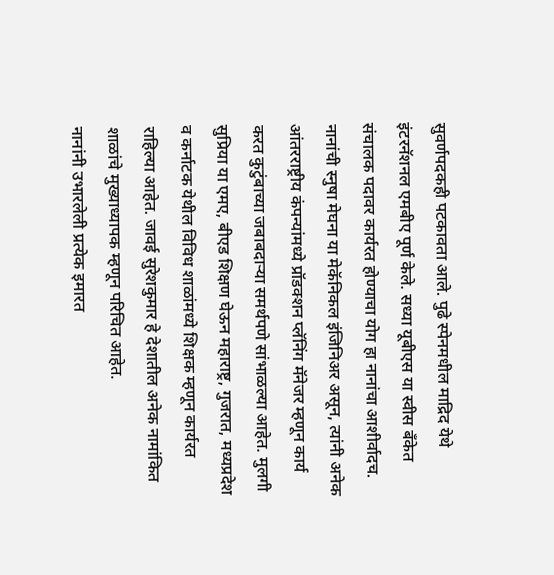सुवर्णपदकही पटकावता आले. पुढे स्पेनमधील माद्रिद येथे इंटरनॅशनल एमबीए पूर्ण केले. सध्या यूबीएस या स्वीस बँकेत संचालक पदावर कार्यरत होण्याचा योग हा नानांचा आशीर्वादच.
नानांची स्नुषा मेघना या मेकॅनिकल इंजिनिअर असून, त्यांनी अनेक आंतरराष्ट्रीय कंपन्यांमध्ये प्रॉडक्शन प्लॅनिंग मॅनेजर म्हणून कार्य करत कुटुंबाच्या जबाबदाऱ्या समर्थपणे सांभाळल्या आहेत. मुलगी सुप्रिया या एमए, बीएड शिक्षण घेऊन महाराष्ट्र, गुजरात, मध्यप्रदेश व कर्नाटक येथील विविध शाळांमध्ये शिक्षक म्हणून कार्यरत राहिल्या आहेत. जावई सुरेशकुमार हे देशातील अनेक नामांकित शाळांचे मुख्याध्यापक म्हणून परिचित आहेत.
नानांनी उभारलेली प्रत्येक इमारत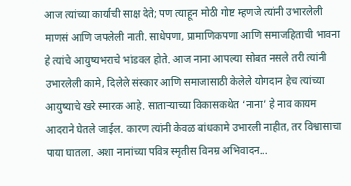आज त्यांच्या कार्याची साक्ष देते; पण त्याहून मोठी गोष्ट म्हणजे त्यांनी उभारलेली माणसं आणि जपलेली नाती. साधेपणा, प्रामाणिकपणा आणि समाजहिताची भावना हे त्यांचे आयुष्यभराचे भांडवल होते. आज नाना आपल्या सोबत नसले तरी त्यांनी उभारलेली कामे, दिलेले संस्कार आणि समाजासाठी केलेले योगदान हेच त्यांच्या आयुष्याचे खरे स्मारक आहे. साताऱ्याच्या विकासकथेत ‘नाना’ हे नाव कायम आदराने घेतले जाईल. कारण त्यांनी केवळ बांधकामे उभारली नाहीत, तर विश्वासाचा पाया घातला. अशा नानांच्या पवित्र स्मृतीस विनम्र अभिवादन...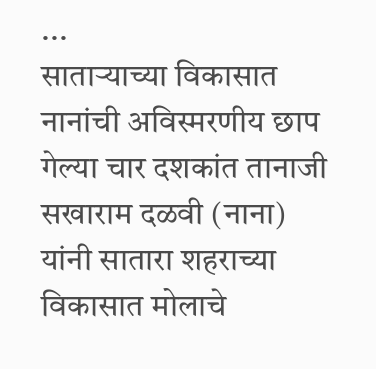...
साताऱ्याच्या विकासात
नानांची अविस्मरणीय छाप
गेल्या चार दशकांत तानाजी सखाराम दळवी (नाना) यांनी सातारा शहराच्या विकासात मोलाचे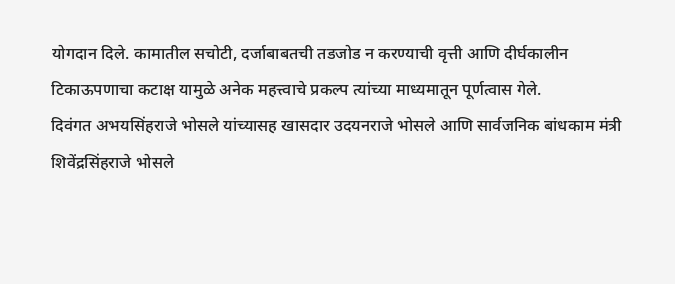योगदान दिले. कामातील सचोटी, दर्जाबाबतची तडजोड न करण्याची वृत्ती आणि दीर्घकालीन टिकाऊपणाचा कटाक्ष यामुळे अनेक महत्त्वाचे प्रकल्प त्यांच्या माध्यमातून पूर्णत्वास गेले.
दिवंगत अभयसिंहराजे भोसले यांच्यासह खासदार उदयनराजे भोसले आणि सार्वजनिक बांधकाम मंत्री शिवेंद्रसिंहराजे भोसले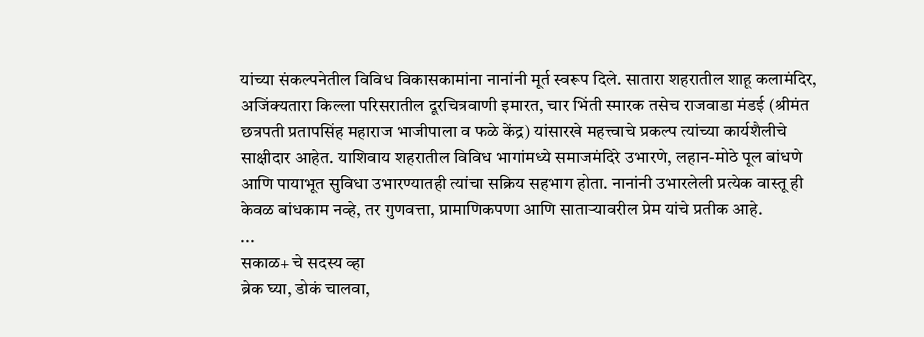यांच्या संकल्पनेतील विविध विकासकामांना नानांनी मूर्त स्वरूप दिले. सातारा शहरातील शाहू कलामंदिर, अजिंक्यतारा किल्ला परिसरातील दूरचित्रवाणी इमारत, चार भिंती स्मारक तसेच राजवाडा मंडई (श्रीमंत छत्रपती प्रतापसिंह महाराज भाजीपाला व फळे केंद्र) यांसारखे महत्त्वाचे प्रकल्प त्यांच्या कार्यशैलीचे साक्षीदार आहेत. याशिवाय शहरातील विविध भागांमध्ये समाजमंदिरे उभारणे, लहान-मोठे पूल बांधणे आणि पायाभूत सुविधा उभारण्यातही त्यांचा सक्रिय सहभाग होता. नानांनी उभारलेली प्रत्येक वास्तू ही केवळ बांधकाम नव्हे, तर गुणवत्ता, प्रामाणिकपणा आणि साताऱ्यावरील प्रेम यांचे प्रतीक आहे.
...
सकाळ+ चे सदस्य व्हा
ब्रेक घ्या, डोकं चालवा,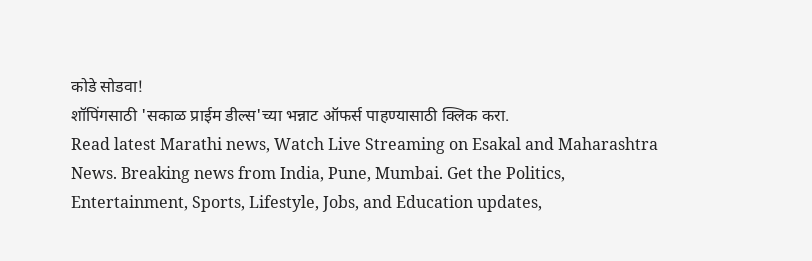कोडे सोडवा!
शॉपिंगसाठी 'सकाळ प्राईम डील्स'च्या भन्नाट ऑफर्स पाहण्यासाठी क्लिक करा.
Read latest Marathi news, Watch Live Streaming on Esakal and Maharashtra News. Breaking news from India, Pune, Mumbai. Get the Politics, Entertainment, Sports, Lifestyle, Jobs, and Education updates,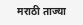मराठी ताज्या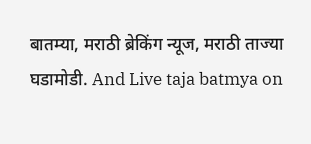बातम्या, मराठी ब्रेकिंग न्यूज, मराठी ताज्या घडामोडी. And Live taja batmya on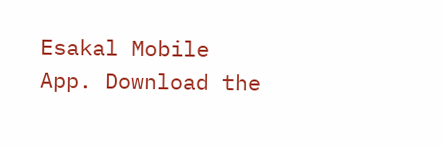Esakal Mobile App. Download the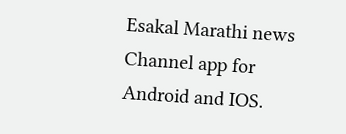Esakal Marathi news Channel app for Android and IOS.